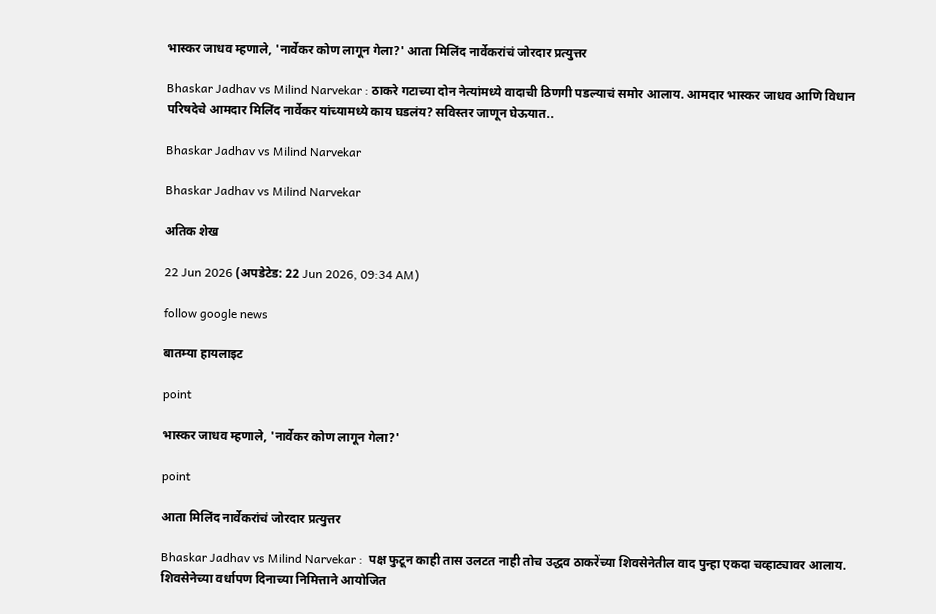भास्कर जाधव म्हणाले, 'नार्वेकर कोण लागून गेला?' आता मिलिंद नार्वेकरांचं जोरदार प्रत्युत्तर

Bhaskar Jadhav vs Milind Narvekar : ठाकरे गटाच्या दोन नेत्यांमध्ये वादाची ठिणगी पडल्याचं समोर आलाय. आमदार भास्कर जाधव आणि विधान परिषदेचे आमदार मिलिंद नार्वेकर यांच्यामध्ये काय घडलंय? सविस्तर जाणून घेऊयात..

Bhaskar Jadhav vs Milind Narvekar

Bhaskar Jadhav vs Milind Narvekar

अतिक शेख

22 Jun 2026 (अपडेटेड: 22 Jun 2026, 09:34 AM)

follow google news

बातम्या हायलाइट

point

भास्कर जाधव म्हणाले, 'नार्वेकर कोण लागून गेला?'

point

आता मिलिंद नार्वेकरांचं जोरदार प्रत्युत्तर

Bhaskar Jadhav vs Milind Narvekar :  पक्ष फुटून काही तास उलटत नाही तोच उद्धव ठाकरेंच्या शिवसेनेतील वाद पुन्हा एकदा चव्हाट्यावर आलाय. शिवसेनेच्या वर्धापण दिनाच्या निमित्ताने आयोजित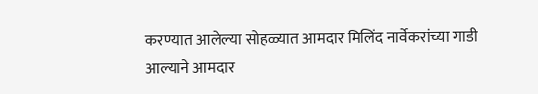करण्यात आलेल्या सोहळ्यात आमदार मिलिंद नार्वेकरांच्या गाडी आल्याने आमदार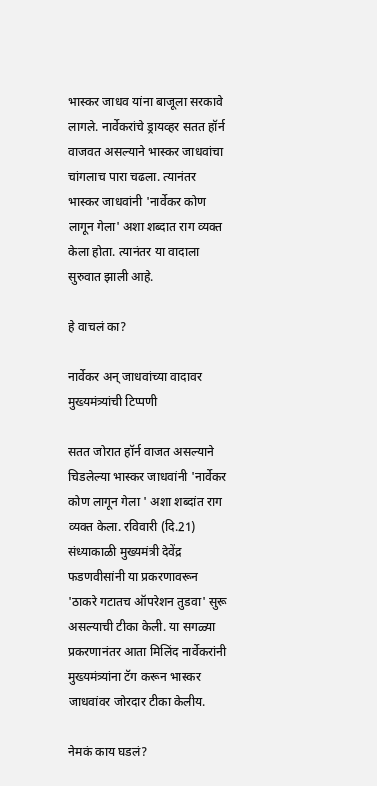भास्कर जाधव यांना बाजूला सरकावे लागले. नार्वेकरांचे ड्रायव्हर सतत हॉर्न वाजवत असल्याने भास्कर जाधवांचा चांगलाच पारा चढला. त्यानंतर भास्कर जाधवांनी 'नार्वेकर कोण लागून गेला' अशा शब्दात राग व्यक्त केला होता. त्यानंतर या वादाला सुरुवात झाली आहे.

हे वाचलं का?

नार्वेकर अन् जाधवांच्या वादावर मुख्यमंत्र्यांची टिप्पणी

सतत जोरात हॉर्न वाजत असल्याने चिडलेल्या भास्कर जाधवांनी 'नार्वेकर कोण लागून गेला ' अशा शब्दांत राग व्यक्त केला. रविवारी (दि.21) संध्याकाळी मुख्यमंत्री देवेंद्र फडणवीसांनी या प्रकरणावरून 'ठाकरे गटातच ऑपरेशन तुडवा' सुरू असल्याची टीका केली. या सगळ्या प्रकरणानंतर आता मिलिंद नार्वेकरांनी मुख्यमंत्र्यांना टॅग करून भास्कर जाधवांवर जोरदार टीका केलीय.

नेमकं काय घडलं?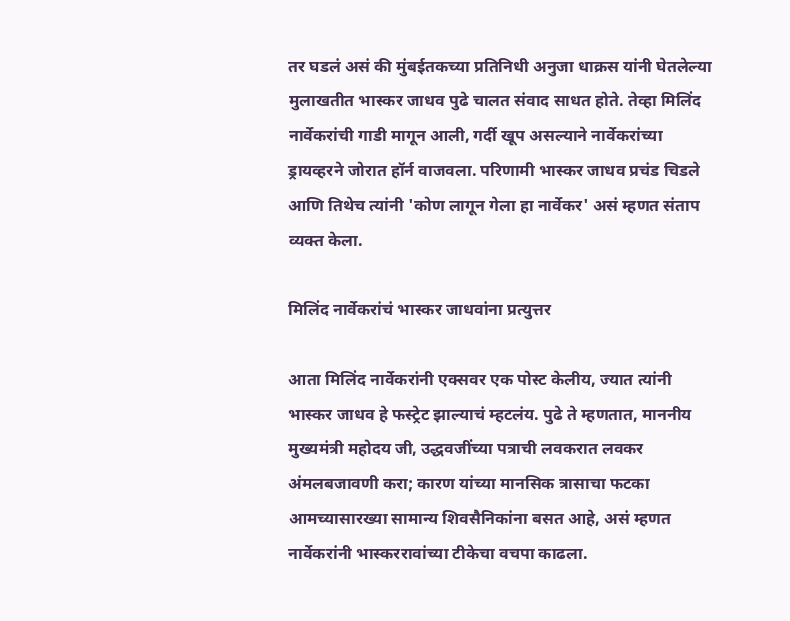तर घडलं असं की मुंबईतकच्या प्रतिनिधी अनुजा धाक्रस यांनी घेतलेल्या मुलाखतीत भास्कर जाधव पुढे चालत संवाद साधत होते. तेव्हा मिलिंद नार्वेकरांची गाडी मागून आली, गर्दी खूप असल्याने नार्वेकरांच्या ड्रायव्हरने जोरात हॉर्न वाजवला. परिणामी भास्कर जाधव प्रचंड चिडले आणि तिथेच त्यांनी 'कोण लागून गेला हा नार्वेकर' असं म्हणत संताप व्यक्त केला.

मिलिंद नार्वेकरांचं भास्कर जाधवांना प्रत्युत्तर

आता मिलिंद नार्वेकरांनी एक्सवर एक पोस्ट केलीय, ज्यात त्यांनी भास्कर जाधव हे फस्ट्रेट झाल्याचं म्हटलंय. पुढे ते म्हणतात, माननीय मुख्यमंत्री महोदय जी, उद्धवजींच्या पत्राची लवकरात लवकर अंमलबजावणी करा; कारण यांच्या मानसिक त्रासाचा फटका आमच्यासारख्या सामान्य शिवसैनिकांना बसत आहे, असं म्हणत नार्वेकरांनी भास्कररावांच्या टीकेचा वचपा काढला.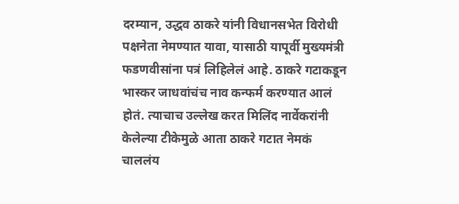दरम्यान, उद्धव ठाकरे यांनी विधानसभेत विरोधी पक्षनेता नेमण्यात यावा, यासाठी यापूर्वी मुख्यमंत्री फडणवीसांना पत्रं लिहिलेलं आहे. ठाकरे गटाकडून भास्कर जाधवांचंच नाव कन्फर्म करण्यात आलं होतं. त्याचाच उल्लेख करत मिलिंद नार्वेकरांनी केलेल्या टीकेमुळे आता ठाकरे गटात नेमकं चाललंय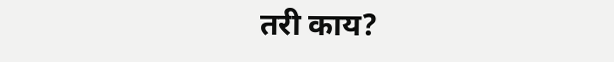तरी काय?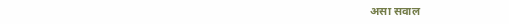असा सवाल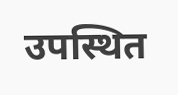उपस्थित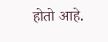होतो आहे.